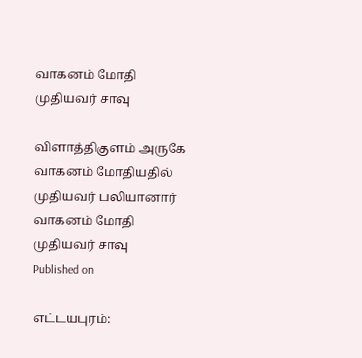வாகனம் மோதி முதியவர் சாவு

விளாத்திகுளம் அருகே வாகனம் மோதியதில் முதியவர் பலியானார்
வாகனம் மோதி முதியவர் சாவு
Published on

எட்டயபுரம்: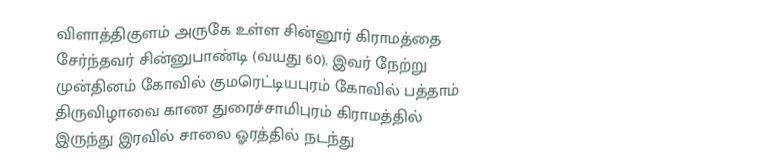விளாத்திகுளம் அருகே உள்ள சின்னூர் கிராமத்தை சேர்ந்தவர் சின்னுபாண்டி (வயது 60). இவர் நேற்று முன்தினம் கோவில் குமரெட்டியபுரம் கோவில் பத்தாம் திருவிழாவை காண துரைச்சாமிபுரம் கிராமத்தில் இருந்து இரவில் சாலை ஓரத்தில் நடந்து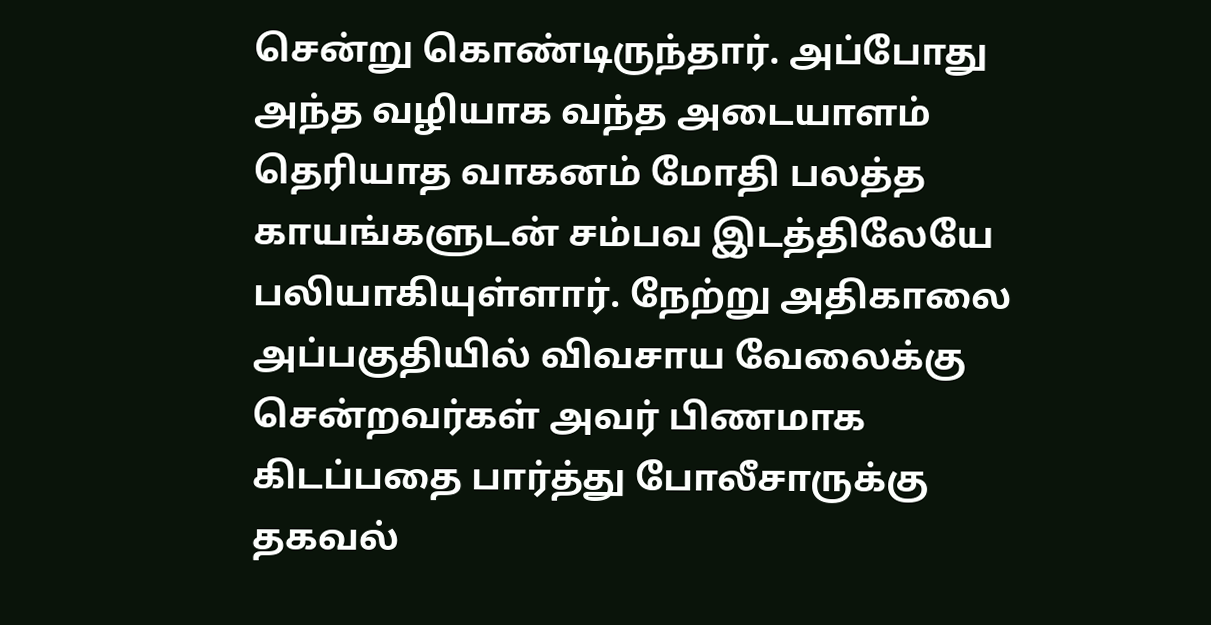சென்று கொண்டிருந்தார். அப்போது அந்த வழியாக வந்த அடையாளம் தெரியாத வாகனம் மோதி பலத்த காயங்களுடன் சம்பவ இடத்திலேயே பலியாகியுள்ளார். நேற்று அதிகாலை அப்பகுதியில் விவசாய வேலைக்கு சென்றவர்கள் அவர் பிணமாக கிடப்பதை பார்த்து போலீசாருக்கு தகவல்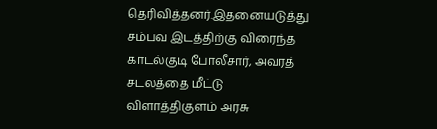தெரிவித்தனர்.இதனையடுத்து சம்பவ இடத்திற்கு விரைந்த காடல்குடி போலீசார், அவரத் சடலத்தை மீட்டு விளாத்திகுளம் அரசு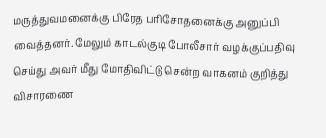மருத்துவமனைக்கு பிரேத பரிசோதனைக்கு அனுப்பி வைத்தனர். மேலும் காடல்குடி போலீசார் வழக்குப்பதிவு செய்து அவர் மீது மோதிவிட்டு சென்ற வாகனம் குறித்து விசாரணை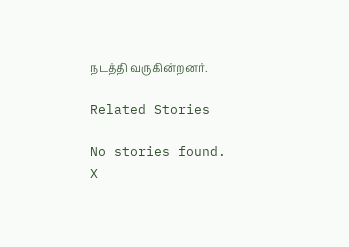நடத்தி வருகின்றனர்.

Related Stories

No stories found.
X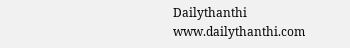Dailythanthi
www.dailythanthi.com